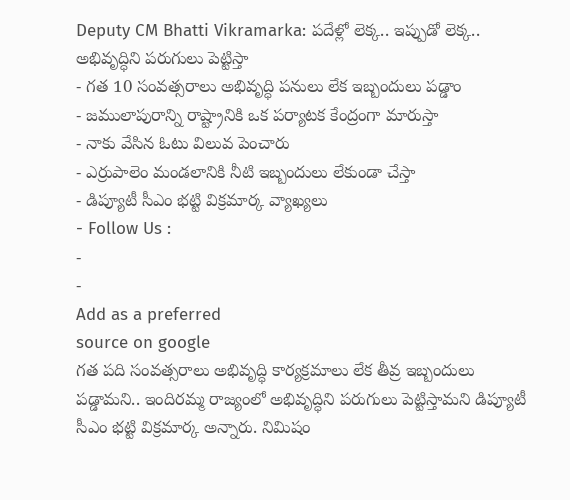Deputy CM Bhatti Vikramarka: పదేళ్లో లెక్క.. ఇప్పుడో లెక్క.. అభివృద్ధిని పరుగులు పెట్టిస్తా
- గత 10 సంవత్సరాలు అభివృద్ధి పనులు లేక ఇబ్బందులు పడ్డాం
- జములాపురాన్ని రాష్ట్రానికి ఒక పర్యాటక కేంద్రంగా మారుస్తా
- నాకు వేసిన ఓటు విలువ పెంచారు
- ఎర్రుపాలెం మండలానికి నీటి ఇబ్బందులు లేకుండా చేస్తా
- డిప్యూటీ సీఎం భట్టి విక్రమార్క వ్యాఖ్యలు
- Follow Us :
-
-
Add as a preferred
source on google
గత పది సంవత్సరాలు అభివృద్ధి కార్యక్రమాలు లేక తీవ్ర ఇబ్బందులు పడ్డామని.. ఇందిరమ్మ రాజ్యంలో అభివృద్ధిని పరుగులు పెట్టిస్తామని డిప్యూటీ సీఎం భట్టి విక్రమార్క అన్నారు. నిమిషం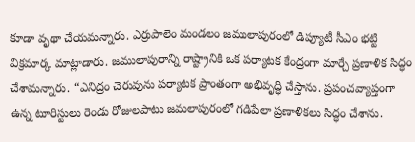కూడా వృథా చేయమన్నారు. ఎర్రుపాలెం మండలం జములాపురంలో డిప్యూటీ సీఎం భట్టి విక్రమార్క మాట్లాడారు. జములాపురాన్ని రాష్ట్రానికి ఒక పర్యాటక కేంద్రంగా మార్చే ప్రణాళిక సిద్ధం చేశామన్నారు. “ఎనిద్రం చెరువును పర్యాటక ప్రాంతంగా అభివృద్ధి చేస్తాను. ప్రపంచవ్యాప్తంగా ఉన్న టూరిస్టులు రెండు రోజులపాటు జమలాపురంలో గడిపేలా ప్రణాళికలు సిద్ధం చేశాను.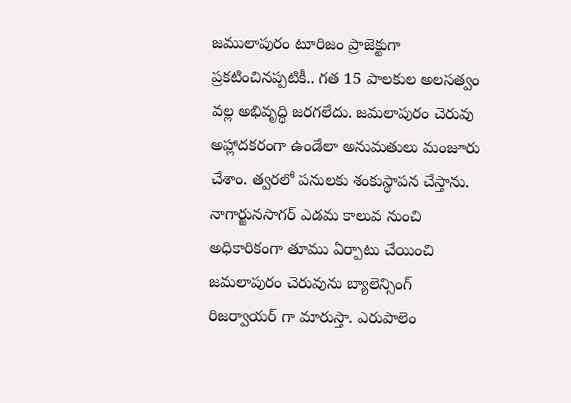జములాపురం టూరిజం ప్రాజెక్టుగా ప్రకటించినప్పటికీ.. గత 15 పాలకుల అలసత్వం వల్ల అభివృద్ధి జరగలేదు. జమలాపురం చెరువు అహ్లాదకరంగా ఉండేలా అనుమతులు మంజూరు చేశాం. త్వరలో పనులకు శంకుస్థాపన చేస్తాను. నాగార్జునసాగర్ ఎడమ కాలువ నుంచి అధికారికంగా తూము ఏర్పాటు చేయించి జమలాపురం చెరువును బ్యాలెన్సింగ్ రిజర్వాయర్ గా మారుస్తా. ఎరుపాలెం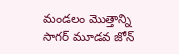మండలం మొత్తాన్ని సాగర్ మూడవ జోన్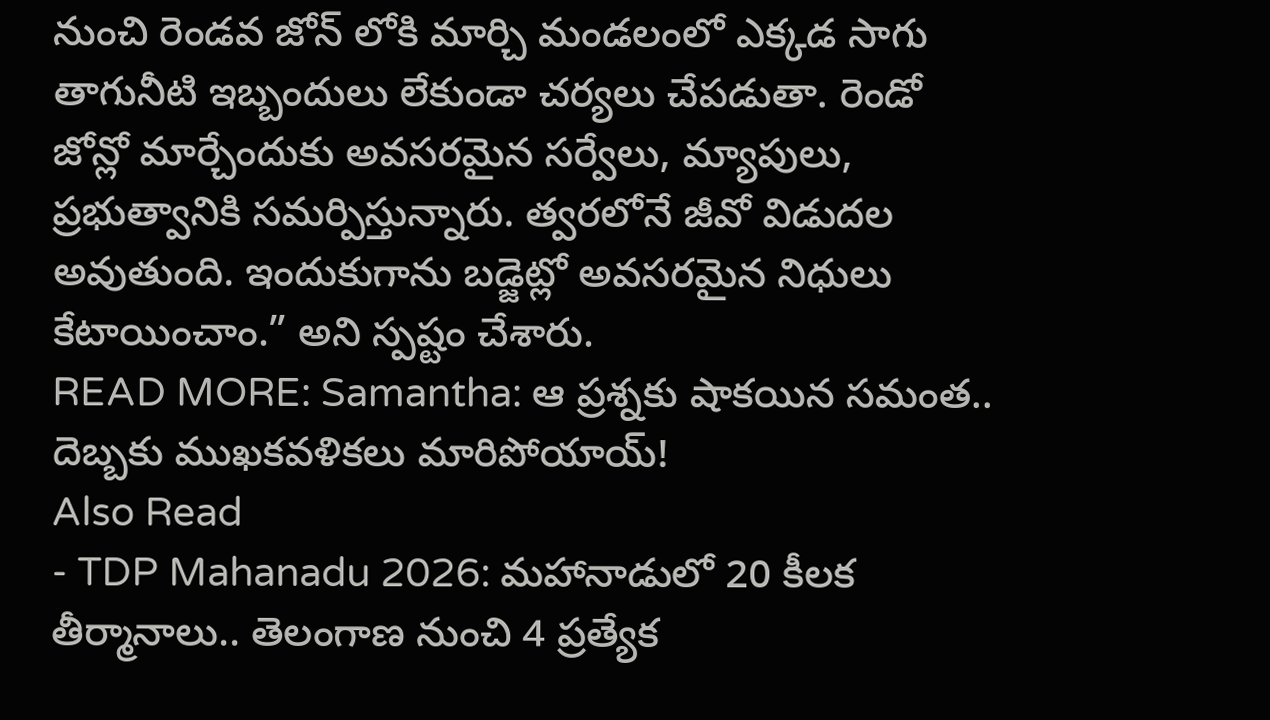నుంచి రెండవ జోన్ లోకి మార్చి మండలంలో ఎక్కడ సాగు తాగునీటి ఇబ్బందులు లేకుండా చర్యలు చేపడుతా. రెండో జోన్లో మార్చేందుకు అవసరమైన సర్వేలు, మ్యాపులు, ప్రభుత్వానికి సమర్పిస్తున్నారు. త్వరలోనే జీవో విడుదల అవుతుంది. ఇందుకుగాను బడ్జెట్లో అవసరమైన నిధులు కేటాయించాం.” అని స్పష్టం చేశారు.
READ MORE: Samantha: ఆ ప్రశ్నకు షాకయిన సమంత.. దెబ్బకు ముఖకవళికలు మారిపోయాయ్!
Also Read
- TDP Mahanadu 2026: మహానాడులో 20 కీలక తీర్మానాలు.. తెలంగాణ నుంచి 4 ప్రత్యేక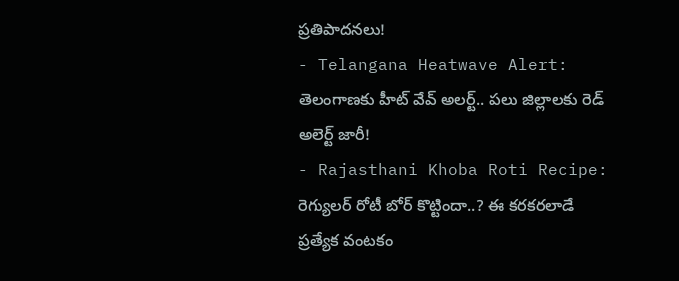ప్రతిపాదనలు!
- Telangana Heatwave Alert: తెలంగాణకు హీట్ వేవ్ అలర్ట్.. పలు జిల్లాలకు రెడ్ అలెర్ట్ జారీ!
- Rajasthani Khoba Roti Recipe: రెగ్యులర్ రోటీ బోర్ కొట్టిందా..? ఈ కరకరలాడే ప్రత్యేక వంటకం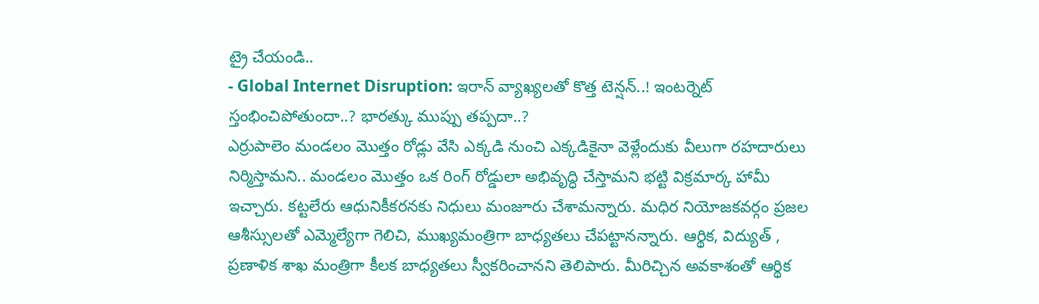ట్రై చేయండి..
- Global Internet Disruption: ఇరాన్ వ్యాఖ్యలతో కొత్త టెన్షన్..! ఇంటర్నెట్ స్తంభించిపోతుందా..? భారత్కు ముప్పు తప్పదా..?
ఎర్రుపాలెం మండలం మొత్తం రోడ్లు వేసి ఎక్కడి నుంచి ఎక్కడికైనా వెళ్లేందుకు వీలుగా రహదారులు నిర్మిస్తామని.. మండలం మొత్తం ఒక రింగ్ రోడ్డులా అభివృద్ధి చేస్తామని భట్టి విక్రమార్క హామీ ఇచ్చారు. కట్టలేరు ఆధునికీకరనకు నిధులు మంజూరు చేశామన్నారు. మధిర నియోజకవర్గం ప్రజల ఆశీస్సులతో ఎమ్మెల్యేగా గెలిచి, ముఖ్యమంత్రిగా బాధ్యతలు చేపట్టానన్నారు. ఆర్థిక, విద్యుత్ , ప్రణాళిక శాఖ మంత్రిగా కీలక బాధ్యతలు స్వీకరించానని తెలిపారు. మీరిచ్చిన అవకాశంతో ఆర్థిక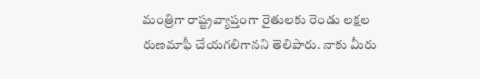మంత్రిగా రాష్ట్రవ్యాప్తంగా రైతులకు రెండు లక్షల రుణమాఫీ చేయగలిగానని తెలిపారు. నాకు మీరు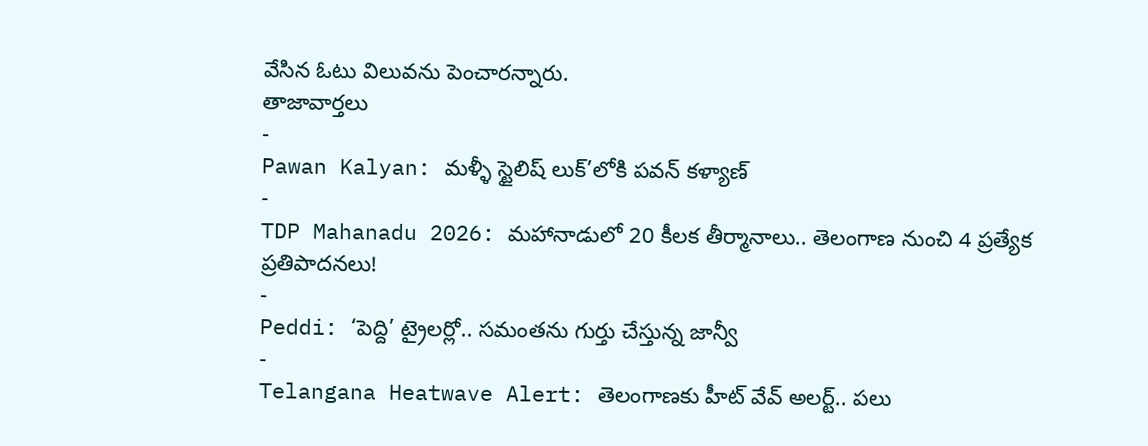వేసిన ఓటు విలువను పెంచారన్నారు.
తాజావార్తలు
-
Pawan Kalyan: మళ్ళీ స్టైలిష్ లుక్’లోకి పవన్ కళ్యాణ్
-
TDP Mahanadu 2026: మహానాడులో 20 కీలక తీర్మానాలు.. తెలంగాణ నుంచి 4 ప్రత్యేక ప్రతిపాదనలు!
-
Peddi: ‘పెద్ది’ ట్రైలర్లో.. సమంతను గుర్తు చేస్తున్న జాన్వీ
-
Telangana Heatwave Alert: తెలంగాణకు హీట్ వేవ్ అలర్ట్.. పలు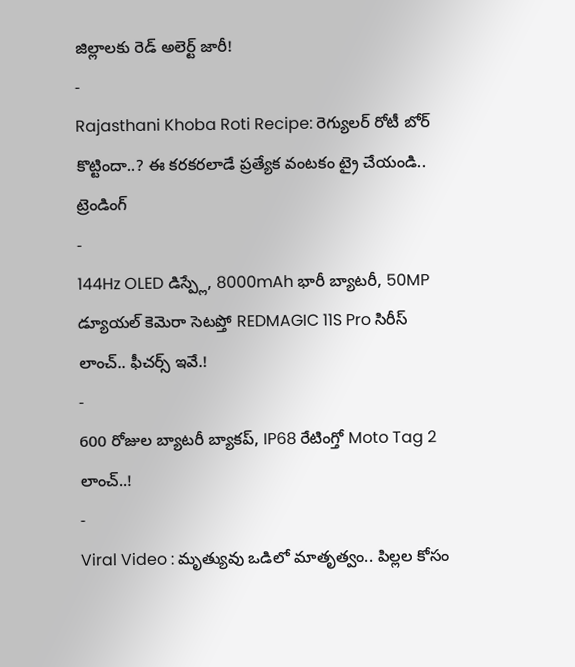జిల్లాలకు రెడ్ అలెర్ట్ జారీ!
-
Rajasthani Khoba Roti Recipe: రెగ్యులర్ రోటీ బోర్ కొట్టిందా..? ఈ కరకరలాడే ప్రత్యేక వంటకం ట్రై చేయండి..
ట్రెండింగ్
-
144Hz OLED డిస్ప్లే, 8000mAh భారీ బ్యాటరీ, 50MP డ్యూయల్ కెమెరా సెటప్తో REDMAGIC 11S Pro సిరీస్ లాంచ్.. ఫీచర్స్ ఇవే.!
-
600 రోజుల బ్యాటరీ బ్యాకప్, IP68 రేటింగ్తో Moto Tag 2 లాంచ్..!
-
Viral Video : మృత్యువు ఒడిలో మాతృత్వం.. పిల్లల కోసం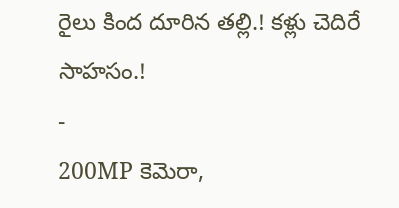రైలు కింద దూరిన తల్లి.! కళ్లు చెదిరే సాహసం.!
-
200MP కెమెరా,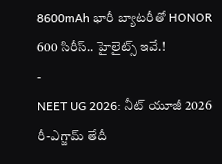8600mAh భారీ బ్యాటరీతో HONOR 600 సిరీస్.. హైలైట్స్ ఇవే.!
-
NEET UG 2026: నీట్ యూజీ 2026 రీ-ఎగ్జామ్ తేదీ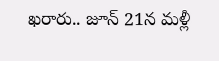ఖరారు.. జూన్ 21న మళ్లీ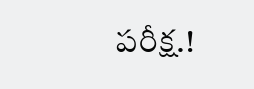పరీక్ష.!